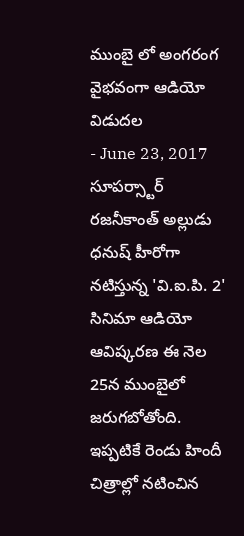ముంబై లో అంగరంగ వైభవంగా ఆడియో విడుదల
- June 23, 2017
సూపర్స్టార్ రజనీకాంత్ అల్లుడు ధనుష్ హీరోగా నటిస్తున్న 'వి.ఐ.పి. 2' సినిమా ఆడియో ఆవిష్కరణ ఈ నెల 25న ముంబైలో జరుగబోతోంది. ఇప్పటికే రెండు హిందీ చిత్రాల్లో నటించిన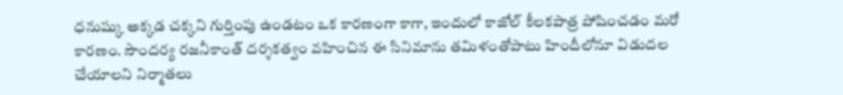ధనుష్కు అక్కడ చక్కని గుర్తింపు ఉండటం ఒక కారణంగా కాగా, ఇందులో కాజోల్ కీలకపాత్ర పోషించడం మరో కారణం. సౌందర్య రజనీకాంత్ దర్శకత్వం వహించిన ఈ సినిమాను తమిళంతోపాటు హిందీలోనూ విడుదల చేయాలని నిర్మాతలు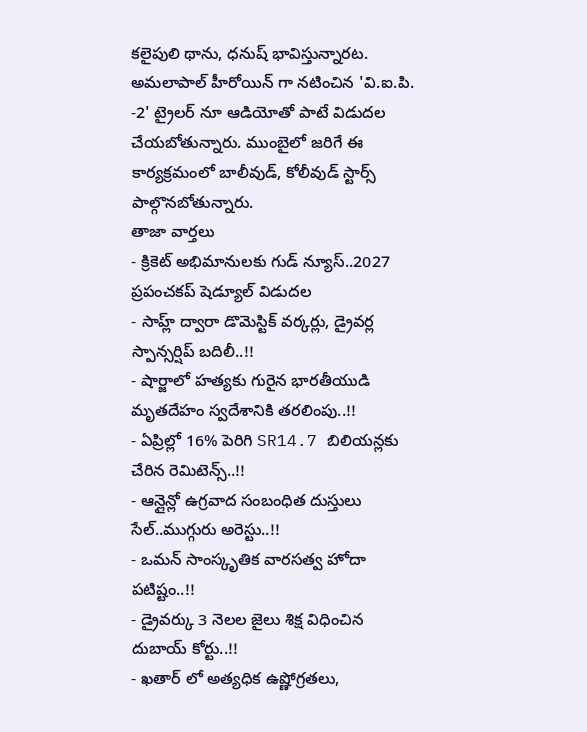కలైపులి థాను, ధనుష్ భావిస్తున్నారట. అమలాపాల్ హీరోయిన్ గా నటించిన 'వి.ఐ.పి. -2' ట్రైలర్ నూ ఆడియోతో పాటే విడుదల చేయబోతున్నారు. ముంబైలో జరిగే ఈ కార్యక్రమంలో బాలీవుడ్, కోలీవుడ్ స్టార్స్ పాల్గొనబోతున్నారు.
తాజా వార్తలు
- క్రికెట్ అభిమానులకు గుడ్ న్యూస్..2027 ప్రపంచకప్ షెడ్యూల్ విడుదల
- సాహ్ల్ ద్వారా డొమెస్టిక్ వర్కర్లు, డ్రైవర్ల స్పాన్సర్షిప్ బదిలీ..!!
- షార్జాలో హత్యకు గురైన భారతీయుడి మృతదేహం స్వదేశానికి తరలింపు..!!
- ఏప్రిల్లో 16% పెరిగి SR14.7 బిలియన్లకు చేరిన రెమిటెన్స్..!!
- ఆన్లైన్లో ఉగ్రవాద సంబంధిత దుస్తులు సేల్..ముగ్గురు అరెస్టు..!!
- ఒమన్ సాంస్కృతిక వారసత్వ హోదా పటిష్టం..!!
- డ్రైవర్కు 3 నెలల జైలు శిక్ష విధించిన దుబాయ్ కోర్టు..!!
- ఖతార్ లో అత్యధిక ఉష్ణోగ్రతలు,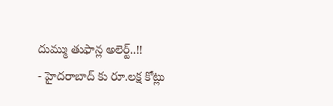దుమ్ము తుఫాన్ల అలెర్ట్..!!
- హైదరాబాద్ కు రూ.లక్ష కోట్లు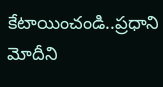కేటాయించండి..ప్రధాని మోదీని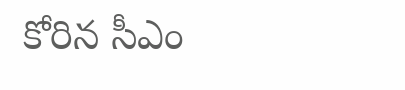కోరిన సీఎం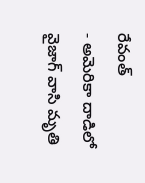రేవంత్
- అమెరికా దాడిలో వైజాగ్ వాసి మృతి